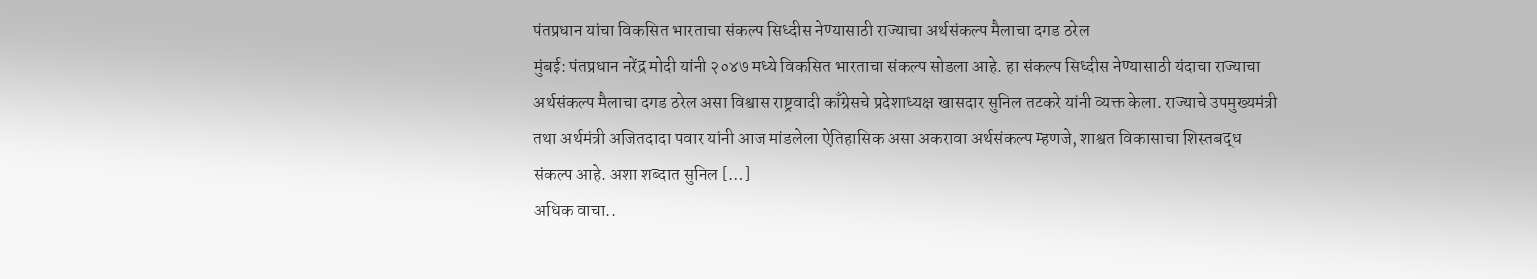पंतप्रधान यांचा विकसित भारताचा संकल्प सिध्दीस नेण्यासाठी राज्याचा अर्थसंकल्प मैलाचा दगड ठरेल
मुंबई: पंतप्रधान नरेंद्र मोदी यांनी २०४७ मध्ये विकसित भारताचा संकल्प सोडला आहे. हा संकल्प सिध्दीस नेण्यासाठी यंदाचा राज्याचा अर्थसंकल्प मैलाचा दगड ठरेल असा विश्वास राष्ट्रवादी काँग्रेसचे प्रदेशाध्यक्ष खासदार सुनिल तटकरे यांनी व्यक्त केला. राज्याचे उपमुख्यमंत्री तथा अर्थमंत्री अजितदादा पवार यांनी आज मांडलेला ऐतिहासिक असा अकरावा अर्थसंकल्प म्हणजे, शाश्वत विकासाचा शिस्तबद्ध संकल्प आहे. अशा शब्दात सुनिल […]
अधिक वाचा..